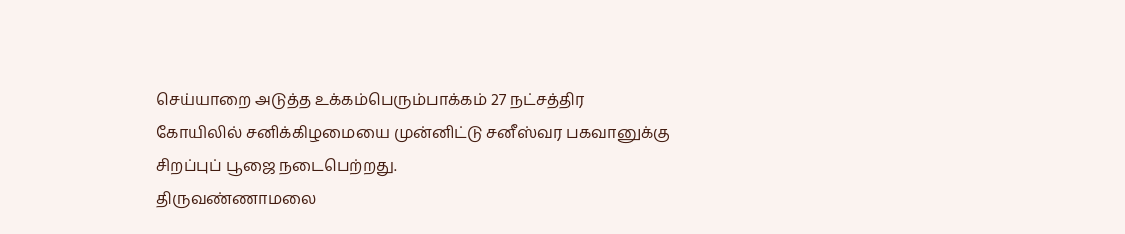செய்யாறை அடுத்த உக்கம்பெரும்பாக்கம் 27 நட்சத்திர கோயிலில் சனிக்கிழமையை முன்னிட்டு சனீஸ்வர பகவானுக்கு சிறப்புப் பூஜை நடைபெற்றது.
திருவண்ணாமலை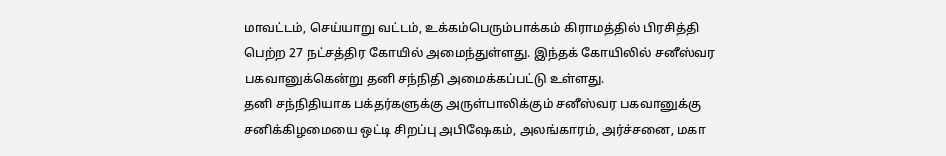மாவட்டம், செய்யாறு வட்டம், உக்கம்பெரும்பாக்கம் கிராமத்தில் பிரசித்தி பெற்ற 27 நட்சத்திர கோயில் அமைந்துள்ளது. இந்தக் கோயிலில் சனீஸ்வர பகவானுக்கென்று தனி சந்நிதி அமைக்கப்பட்டு உள்ளது.
தனி சந்நிதியாக பக்தர்களுக்கு அருள்பாலிக்கும் சனீஸ்வர பகவானுக்கு சனிக்கிழமையை ஒட்டி சிறப்பு அபிஷேகம், அலங்காரம், அர்ச்சனை, மகா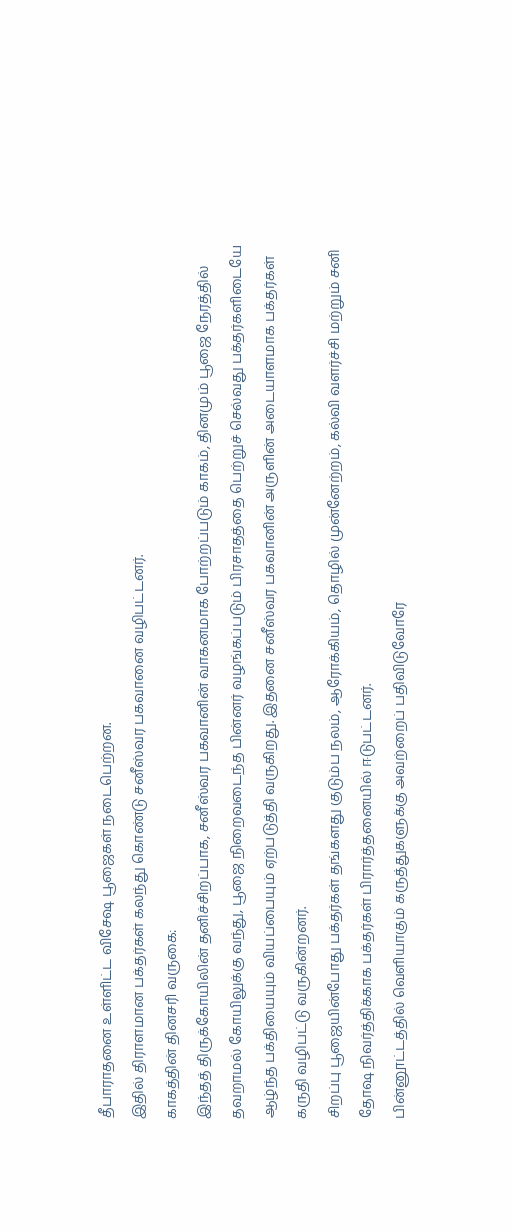தீபாராதனை உள்ளிட்ட விசேஷ பூஜைகள் நடைபெற்றன.
இதில் திராளமான பக்தர்கள் கலந்து கொண்டு சனீஸ்வர பகவானை வழிபட்டனர்.
காகத்தின் தினசரி வருகை:
இந்தத் திருக்கோயிலின் தனிச்சிறப்பாக, சனீஸ்வர பகவானின் வாகனமாக போற்றப்படும் காகம், தினமும் பூஜை நேரத்தில் தவறாமல் கோயிலுக்கு வந்து, பூஜை நிறைவடைந்த பின்னர் வழங்கப்படும் பிரசாதத்தை பெற்றுச் செல்வது பக்தர்களிடையே ஆழ்ந்த பக்தியையும் வியப்பையும் ஏற்படுத்தி வருகிறது. இதனை சனீஸ்வர பகவானின் அருளின் அடையாளமாக பக்தர்கள் கருதி வழிபட்டு வருகின்றனர்.
சிறப்பு பூஜையின்போது பக்தர்கள் தங்களது குடும்ப நலம், ஆரோக்கியம், தொழில் முன்னேற்றம், கல்வி வளர்ச்சி மற்றும் சனி தோஷ நிவர்த்திக்காக பக்தர்கள் பிரார்த்தனையில் ஈடுபட்டனர்.
பின்னூட்டத்தில் வெளியாகும் கருத்துகளுக்கு அவற்றைப் பதிவிடுவோரே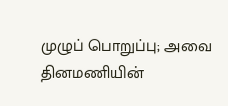முழுப் பொறுப்பு; அவை தினமணியின்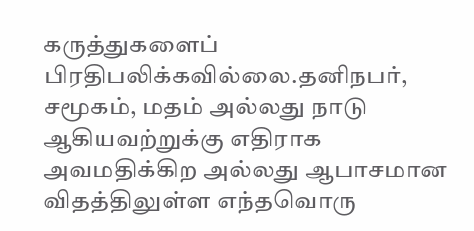கருத்துகளைப் பிரதிபலிக்கவில்லை.தனிநபர், சமூகம், மதம் அல்லது நாடு ஆகியவற்றுக்கு எதிராக அவமதிக்கிற அல்லது ஆபாசமான விதத்திலுள்ள எந்தவொரு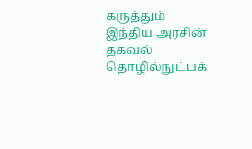கருத்தும் இந்திய அரசின் தகவல் தொழில்நுட்பக்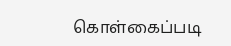கொள்கைப்படி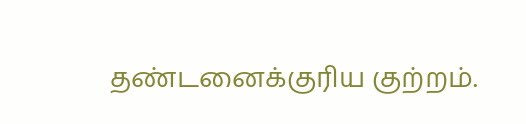தண்டனைக்குரிய குற்றம்.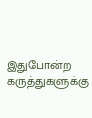இதுபோன்ற கருத்துகளுக்கு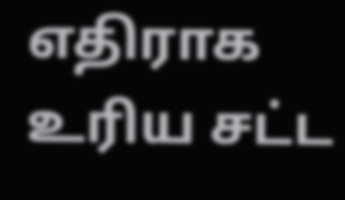எதிராக உரிய சட்ட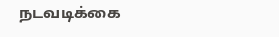நடவடிக்கை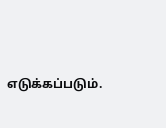எடுக்கப்படும்.